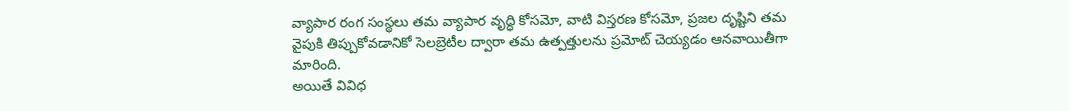వ్యాపార రంగ సంస్థలు తమ వ్యాపార వృద్ధి కోసమో, వాటి విస్తరణ కోసమో, ప్రజల దృష్టిని తమ వైపుకి తిప్పుకోవడానికో సెలబ్రెటీల ద్వారా తమ ఉత్పత్తులను ప్రమోట్ చెయ్యడం ఆనవాయితీగా మారింది.
అయితే వివిధ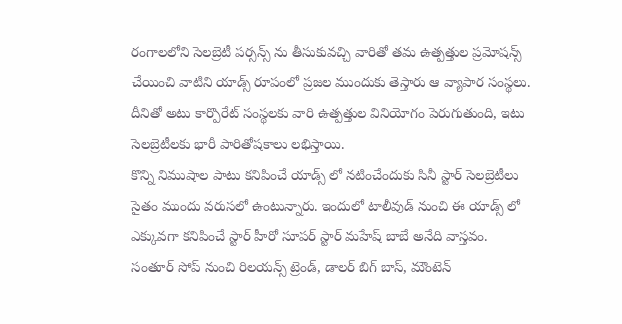రంగాలలోని సెలబ్రెటీ పర్సన్స్ ను తీసుకువచ్చి వారితో తమ ఉత్పత్తుల ప్రమోషన్స్ చేయించి వాటిని యాడ్స్ రూపంలో ప్రజల ముందుకు తెస్తారు ఆ వ్యాపార సంస్థలు. దీనితో అటు కార్పొరేట్ సంస్థలకు వారి ఉత్పత్తుల వినియోగం పెరుగుతుంది, ఇటు సెలబ్రెటీలకు భారీ పారితోషకాలు లభిస్తాయి.
కొన్ని నిముషాల పాటు కనిపించే యాడ్స్ లో నటించేందుకు సినీ స్టార్ సెలబ్రెటీలు సైతం ముందు వరుసలో ఉంటున్నారు. ఇందులో టాలీవుడ్ నుంచి ఈ యాడ్స్ లో ఎక్కువగా కనిపించే స్టార్ హీరో సూపర్ స్టార్ మహేష్ బాబే అనేది వాస్తవం. సంతూర్ సోప్ నుంచి రిలయన్స్ ట్రెండ్, డాలర్ బిగ్ బాస్, మౌంటెన్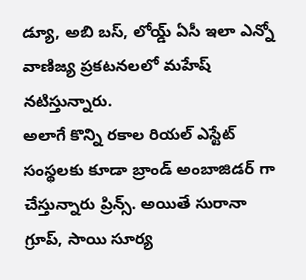డ్యూ, అబి బస్, లోయ్డ్ ఏసీ ఇలా ఎన్నో వాణిజ్య ప్రకటనలలో మహేష్ నటిస్తున్నారు.
అలాగే కొన్ని రకాల రియల్ ఎస్టేట్ సంస్థలకు కూడా బ్రాండ్ అంబాజిడర్ గా చేస్తున్నారు ప్రిన్స్. అయితే సురానా గ్రూప్, సాయి సూర్య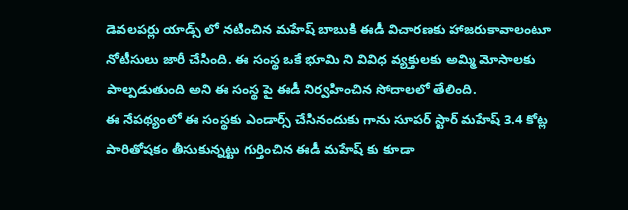డెవలపర్లు యాడ్స్ లో నటించిన మహేష్ బాబుకి ఈడీ విచారణకు హాజరుకావాలంటూ నోటీసులు జారీ చేసింది. ఈ సంస్థ ఒకే భూమి ని వివిధ వ్యక్తులకు అమ్మి మోసాలకు పాల్పడుతుంది అని ఈ సంస్థ పై ఈడీ నిర్వహించిన సోదాలలో తేలింది.
ఈ నేపథ్యంలో ఈ సంస్థకు ఎండార్స్ చేసినందుకు గాను సూపర్ స్టార్ మహేష్ 3.4 కోట్ల పారితోషకం తీసుకున్నట్టు గుర్తించిన ఈడీ మహేష్ కు కూడా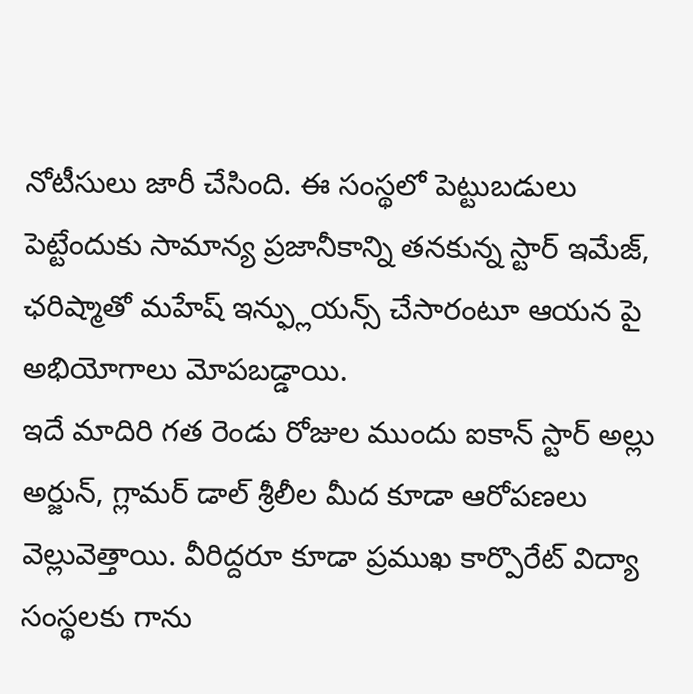నోటీసులు జారీ చేసింది. ఈ సంస్థలో పెట్టుబడులు పెట్టేందుకు సామాన్య ప్రజానీకాన్ని తనకున్న స్టార్ ఇమేజ్, ఛరిష్మాతో మహేష్ ఇన్ఫ్లుయన్స్ చేసారంటూ ఆయన పై అభియోగాలు మోపబడ్డాయి.
ఇదే మాదిరి గత రెండు రోజుల ముందు ఐకాన్ స్టార్ అల్లు అర్జున్, గ్లామర్ డాల్ శ్రీలీల మీద కూడా ఆరోపణలు వెల్లువెత్తాయి. వీరిద్దరూ కూడా ప్రముఖ కార్పొరేట్ విద్యా సంస్థలకు గాను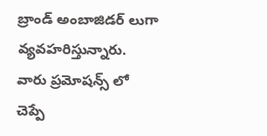బ్రాండ్ అంబాజిడర్ లుగా వ్యవహరిస్తున్నారు.
వారు ప్రమోషన్స్ లో చెప్పే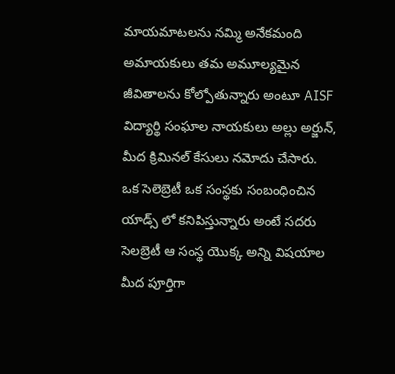మాయమాటలను నమ్మి అనేకమంది అమాయకులు తమ అమూల్యమైన జీవితాలను కోల్పోతున్నారు అంటూ AISF విద్యార్థి సంఘాల నాయకులు అల్లు అర్జున్, మీద క్రిమినల్ కేసులు నమోదు చేసారు.
ఒక సెలెబ్రెటీ ఒక సంస్థకు సంబంధించిన యాడ్స్ లో కనిపిస్తున్నారు అంటే సదరు సెలబ్రెటీ ఆ సంస్థ యొక్క అన్ని విషయాల మీద పూర్తిగా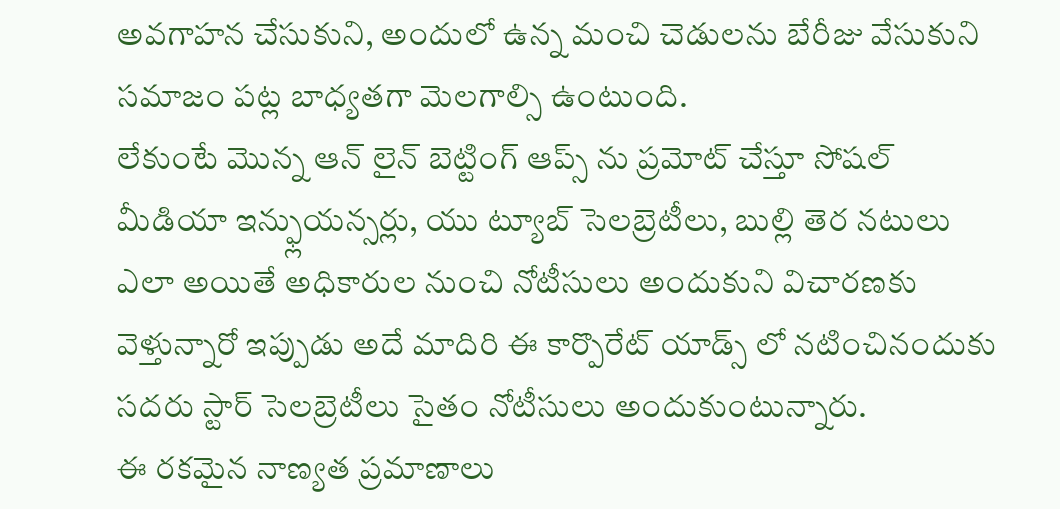అవగాహన చేసుకుని, అందులో ఉన్న మంచి చెడులను బేరీజు వేసుకుని సమాజం పట్ల బాధ్యతగా మెలగాల్సి ఉంటుంది.
లేకుంటే మొన్న ఆన్ లైన్ బెట్టింగ్ ఆప్స్ ను ప్రమోట్ చేస్తూ సోషల్ మీడియా ఇన్ఫ్లుయన్సర్లు, యు ట్యూబ్ సెలబ్రెటీలు, బుల్లి తెర నటులు ఎలా అయితే అధికారుల నుంచి నోటీసులు అందుకుని విచారణకు వెళ్తున్నారో ఇప్పుడు అదే మాదిరి ఈ కార్పొరేట్ యాడ్స్ లో నటించినందుకు సదరు స్టార్ సెలబ్రెటీలు సైతం నోటీసులు అందుకుంటున్నారు.
ఈ రకమైన నాణ్యత ప్రమాణాలు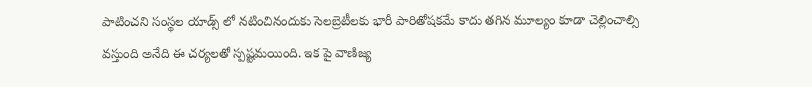పాటించని సంస్థల యాడ్స్ లో నటించినందుకు సెలబ్రెటీలకు భారీ పారితోషకమే కాదు తగిన మూల్యం కూడా చెల్లించాల్సి వస్తుంది అనేది ఈ చర్యలతో స్పష్టమయింది. ఇక పై వాణిజ్య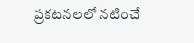ప్రకటనలలో నటించే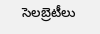సెలబ్రెటీలు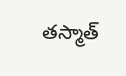తస్మాత్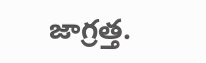జాగ్రత్త.